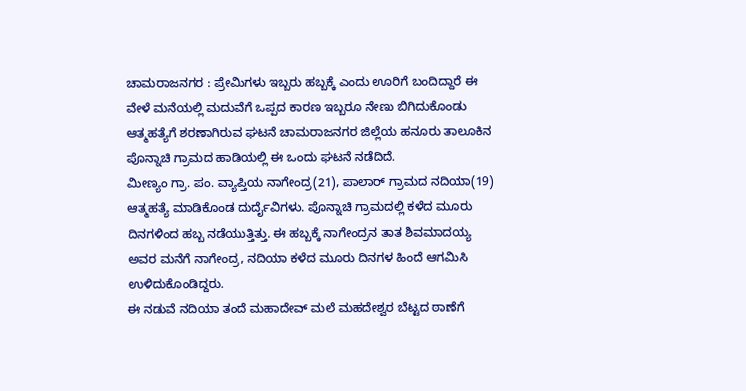ಚಾಮರಾಜನಗರ : ಪ್ರೇಮಿಗಳು ಇಬ್ಬರು ಹಬ್ಬಕ್ಕೆ ಎಂದು ಊರಿಗೆ ಬಂದಿದ್ದಾರೆ ಈ ವೇಳೆ ಮನೆಯಲ್ಲಿ ಮದುವೆಗೆ ಒಪ್ಪದ ಕಾರಣ ಇಬ್ಬರೂ ನೇಣು ಬಿಗಿದುಕೊಂಡು ಆತ್ಮಹತ್ಯೆಗೆ ಶರಣಾಗಿರುವ ಘಟನೆ ಚಾಮರಾಜನಗರ ಜಿಲ್ಲೆಯ ಹನೂರು ತಾಲೂಕಿನ ಪೊನ್ನಾಚಿ ಗ್ರಾಮದ ಹಾಡಿಯಲ್ಲಿ ಈ ಒಂದು ಘಟನೆ ನಡೆದಿದೆ.
ಮೀಣ್ಯಂ ಗ್ರಾ. ಪಂ. ವ್ಯಾಪ್ತಿಯ ನಾಗೇಂದ್ರ(21), ಪಾಲಾರ್ ಗ್ರಾಮದ ನದಿಯಾ(19) ಆತ್ಮಹತ್ಯೆ ಮಾಡಿಕೊಂಡ ದುರ್ದೈವಿಗಳು. ಪೊನ್ನಾಚಿ ಗ್ರಾಮದಲ್ಲಿ ಕಳೆದ ಮೂರು ದಿನಗಳಿಂದ ಹಬ್ಬ ನಡೆಯುತ್ತಿತ್ತು. ಈ ಹಬ್ಬಕ್ಕೆ ನಾಗೇಂದ್ರನ ತಾತ ಶಿವಮಾದಯ್ಯ ಅವರ ಮನೆಗೆ ನಾಗೇಂದ್ರ, ನದಿಯಾ ಕಳೆದ ಮೂರು ದಿನಗಳ ಹಿಂದೆ ಆಗಮಿಸಿ ಉಳಿದುಕೊಂಡಿದ್ದರು.
ಈ ನಡುವೆ ನದಿಯಾ ತಂದೆ ಮಹಾದೇವ್ ಮಲೆ ಮಹದೇಶ್ವರ ಬೆಟ್ಟದ ಠಾಣೆಗೆ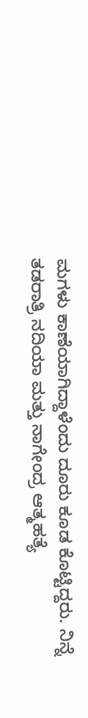ಮಗಳು ಕಾಣೆಯಾಗಿದ್ದಾಳೆಂದು ದೂರು ಕೂಡ ಕೊಟ್ಟಿದ್ದರು. ನಿನ್ನೆ ತಡರಾತ್ರಿ ನದಿಯಾ ಮತ್ತು ನಾಗೇಂದ್ರ ಆತ್ಮಹತ್ಯೆ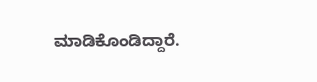ಮಾಡಿಕೊಂಡಿದ್ದಾರೆ.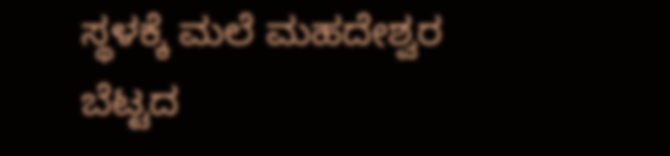ಸ್ಥಳಕ್ಕೆ ಮಲೆ ಮಹದೇಶ್ವರ ಬೆಟ್ಟದ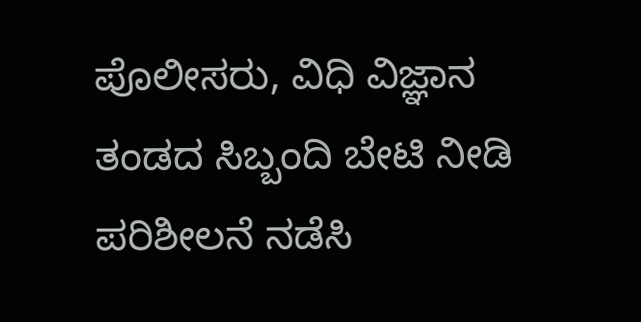ಪೊಲೀಸರು, ವಿಧಿ ವಿಜ್ಞಾನ ತಂಡದ ಸಿಬ್ಬಂದಿ ಬೇಟಿ ನೀಡಿ ಪರಿಶೀಲನೆ ನಡೆಸಿ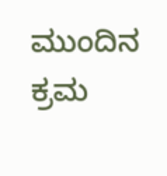ಮುಂದಿನ ಕ್ರಮ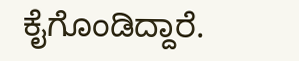ಕೈಗೊಂಡಿದ್ದಾರೆ.